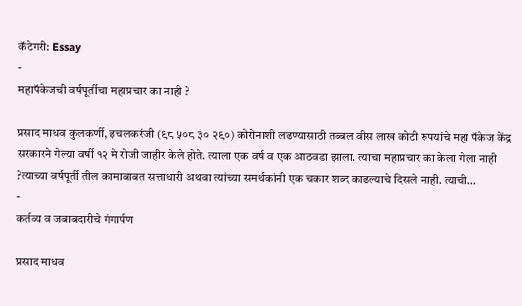कॅटेगरी: Essay
-
महापॅकेजची वर्षपूर्तीचा महाप्रचार का नाही ?

प्रसाद माधव कुलकर्णी, इचलकरंजी (९८ ५०८ ३० २९०) कोरोनाशी लढण्यासाठी तब्बल वीस लाख कोटी रुपयांचे महा पॅकेज केंद्र सरकारने गेल्या वर्षी १२ मे रोजी जाहीर केले होते. त्याला एक वर्ष व एक आठवडा झाला. त्याचा महाप्रचार का केला गेला नाही ?त्याच्या वर्षपूर्ती तील कामाबाबत सत्ताधारी अथवा त्यांच्या समर्थकांनी एक चकार शब्द काढल्याचे दिसले नाही. त्याची…
-
कर्तव्य व जबाबदारीचे गंगार्पण

प्रसाद माधव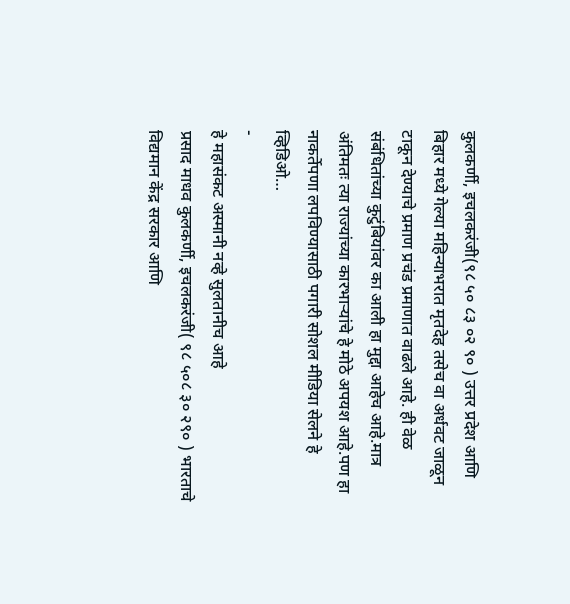कुलकर्णी, इचलकरंजी(९८ ५० ८३ ०२ ९० ) उत्तर प्रदेश आणि बिहार मध्ये गेल्या महिन्याभरात मृतदेह तसेच वा अर्धवट जाळून टाकून देण्याचे प्रमाण प्रचंड प्रमाणात वाढले आहे. ही वेळ संबंधितांच्या कुटुंबियांवर का आली हा मुद्दा आहेच आहे.मात्र अंतिमतः त्या राज्यांच्या कारभाऱ्यांचे हे मोठे अपयश आहे.पण हा नाकर्तेपणा लपविण्यासाठी पगारी सोशल मीडिया सेलने हे व्हिडिओ…
-
हे महासंकट अस्मानी नव्हे सुलतानीच आहे
प्रसाद माधव कुलकर्णी, इचलकरंजी( ९८ ५०८ ३० २९० ) भारताचे विद्यमान केंद्र सरकार आणि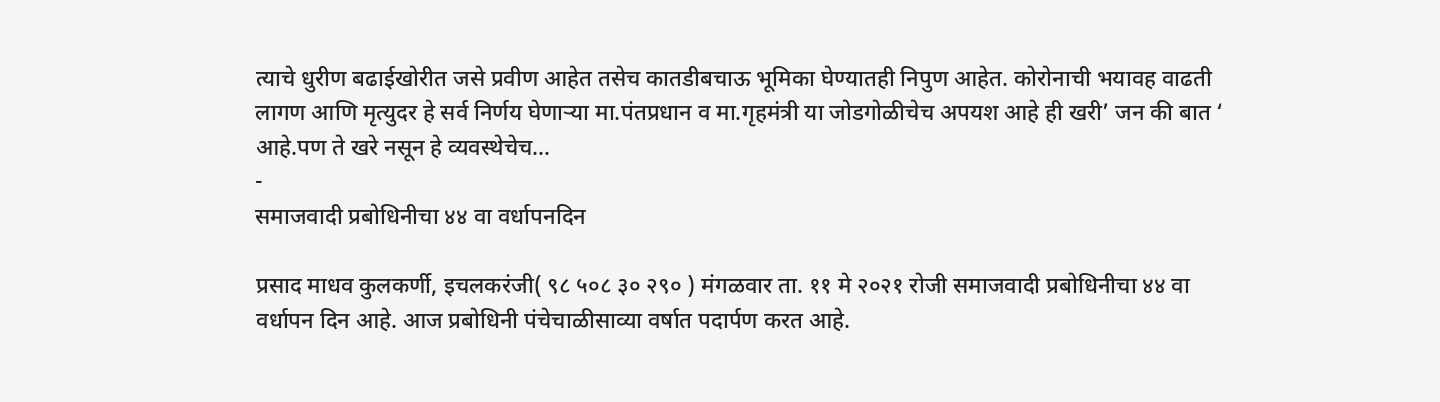त्याचे धुरीण बढाईखोरीत जसे प्रवीण आहेत तसेच कातडीबचाऊ भूमिका घेण्यातही निपुण आहेत. कोरोनाची भयावह वाढती लागण आणि मृत्युदर हे सर्व निर्णय घेणाऱ्या मा.पंतप्रधान व मा.गृहमंत्री या जोडगोळीचेच अपयश आहे ही खरी’ जन की बात ‘ आहे.पण ते खरे नसून हे व्यवस्थेचेच…
-
समाजवादी प्रबोधिनीचा ४४ वा वर्धापनदिन

प्रसाद माधव कुलकर्णी, इचलकरंजी( ९८ ५०८ ३० २९० ) मंगळवार ता. ११ मे २०२१ रोजी समाजवादी प्रबोधिनीचा ४४ वा वर्धापन दिन आहे. आज प्रबोधिनी पंचेचाळीसाव्या वर्षात पदार्पण करत आहे.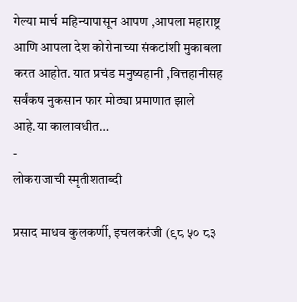गेल्या मार्च महिन्यापासून आपण ,आपला महाराष्ट्र आणि आपला देश कोरोनाच्या संकटांशी मुकाबला करत आहोत. यात प्रचंड मनुष्यहानी ,वित्तहानीसह सर्वंकष नुकसान फार मोठ्या प्रमाणात झाले आहे.या कालावधीत…
-
लोकराजाची स्मृतीशताब्दी

प्रसाद माधव कुलकर्णी, इचलकरंजी (९८ ५० ८३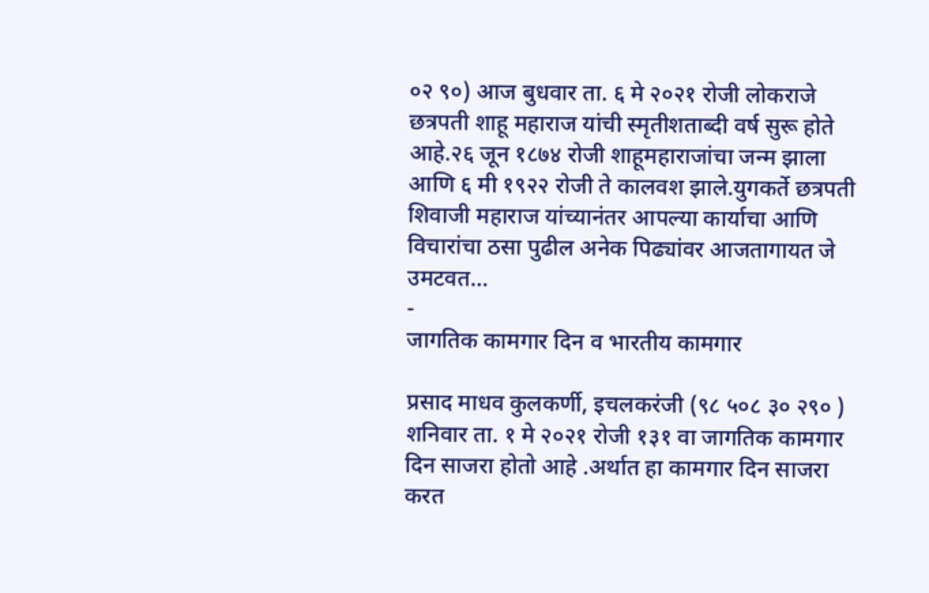०२ ९०) आज बुधवार ता. ६ मे २०२१ रोजी लोकराजे छत्रपती शाहू महाराज यांची स्मृतीशताब्दी वर्ष सुरू होते आहे.२६ जून १८७४ रोजी शाहूमहाराजांचा जन्म झाला आणि ६ मी १९२२ रोजी ते कालवश झाले.युगकर्ते छत्रपती शिवाजी महाराज यांच्यानंतर आपल्या कार्याचा आणि विचारांचा ठसा पुढील अनेक पिढ्यांवर आजतागायत जे उमटवत…
-
जागतिक कामगार दिन व भारतीय कामगार

प्रसाद माधव कुलकर्णी, इचलकरंजी (९८ ५०८ ३० २९० ) शनिवार ता. १ मे २०२१ रोजी १३१ वा जागतिक कामगार दिन साजरा होतो आहे .अर्थात हा कामगार दिन साजरा करत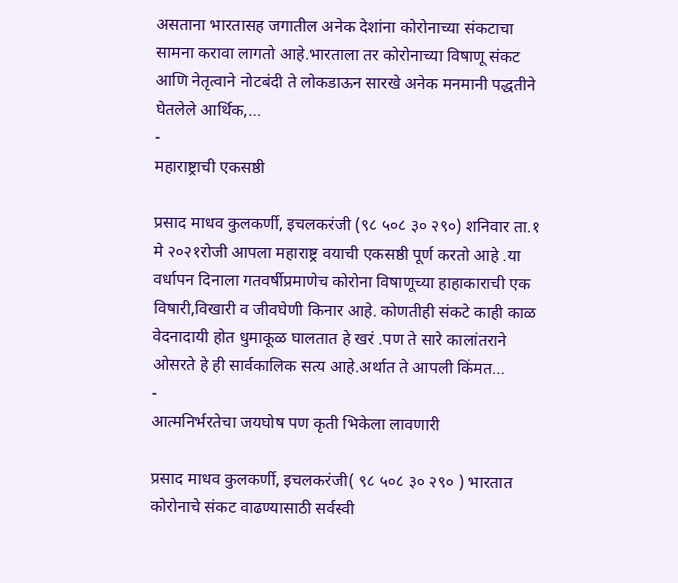असताना भारतासह जगातील अनेक देशांना कोरोनाच्या संकटाचा सामना करावा लागतो आहे.भारताला तर कोरोनाच्या विषाणू संकट आणि नेतृत्वाने नोटबंदी ते लोकडाऊन सारखे अनेक मनमानी पद्धतीने घेतलेले आर्थिक,…
-
महाराष्ट्राची एकसष्ठी

प्रसाद माधव कुलकर्णी, इचलकरंजी (९८ ५०८ ३० २९०) शनिवार ता.१ मे २०२१रोजी आपला महाराष्ट्र वयाची एकसष्ठी पूर्ण करतो आहे .या वर्धापन दिनाला गतवर्षीप्रमाणेच कोरोना विषाणूच्या हाहाकाराची एक विषारी,विखारी व जीवघेणी किनार आहे. कोणतीही संकटे काही काळ वेदनादायी होत धुमाकूळ घालतात हे खरं .पण ते सारे कालांतराने ओसरते हे ही सार्वकालिक सत्य आहे.अर्थात ते आपली किंमत…
-
आत्मनिर्भरतेचा जयघोष पण कृती भिकेला लावणारी

प्रसाद माधव कुलकर्णी, इचलकरंजी( ९८ ५०८ ३० २९० ) भारतात कोरोनाचे संकट वाढण्यासाठी सर्वस्वी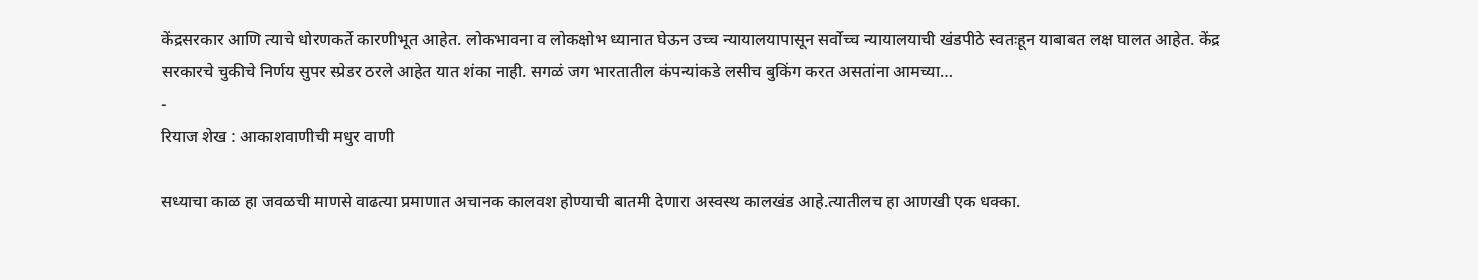केंद्रसरकार आणि त्याचे धोरणकर्ते कारणीभूत आहेत. लोकभावना व लोकक्षोभ ध्यानात घेऊन उच्च न्यायालयापासून सर्वोच्च न्यायालयाची खंडपीठे स्वतःहून याबाबत लक्ष घालत आहेत. केंद्र सरकारचे चुकीचे निर्णय सुपर स्प्रेडर ठरले आहेत यात शंका नाही. सगळं जग भारतातील कंपन्यांकडे लसीच बुकिंग करत असतांना आमच्या…
-
रियाज शेख : आकाशवाणीची मधुर वाणी

सध्याचा काळ हा जवळची माणसे वाढत्या प्रमाणात अचानक कालवश होण्याची बातमी देणारा अस्वस्थ कालखंड आहे.त्यातीलच हा आणखी एक धक्का.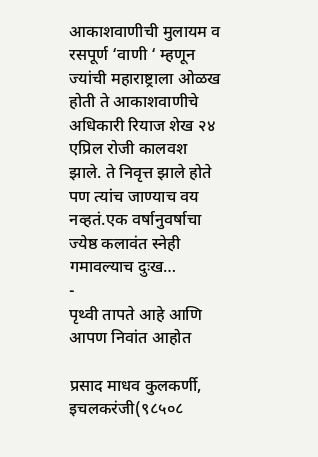आकाशवाणीची मुलायम व रसपूर्ण ‘वाणी ‘ म्हणून ज्यांची महाराष्ट्राला ओळख होती ते आकाशवाणीचे अधिकारी रियाज शेख २४ एप्रिल रोजी कालवश झाले. ते निवृत्त झाले होते पण त्यांच जाण्याच वय नव्हतं.एक वर्षानुवर्षाचा ज्येष्ठ कलावंत स्नेही गमावल्याच दुःख…
-
पृथ्वी तापते आहे आणि आपण निवांत आहोत

प्रसाद माधव कुलकर्णी, इचलकरंजी(९८५०८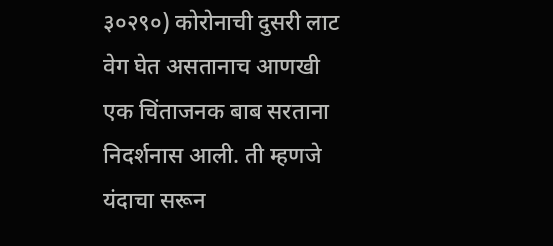३०२९०) कोरोनाची दुसरी लाट वेग घेत असतानाच आणखी एक चिंताजनक बाब सरताना निदर्शनास आली. ती म्हणजे यंदाचा सरून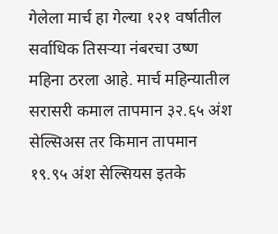गेलेला मार्च हा गेल्या १२१ वर्षातील सर्वाधिक तिसऱ्या नंबरचा उष्ण महिना ठरला आहे. मार्च महिन्यातील सरासरी कमाल तापमान ३२.६५ अंश सेल्सिअस तर किमान तापमान १९.९५ अंश सेल्सियस इतके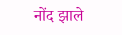नोंद झाले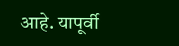आहे. यापूर्वी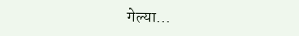गेल्या…